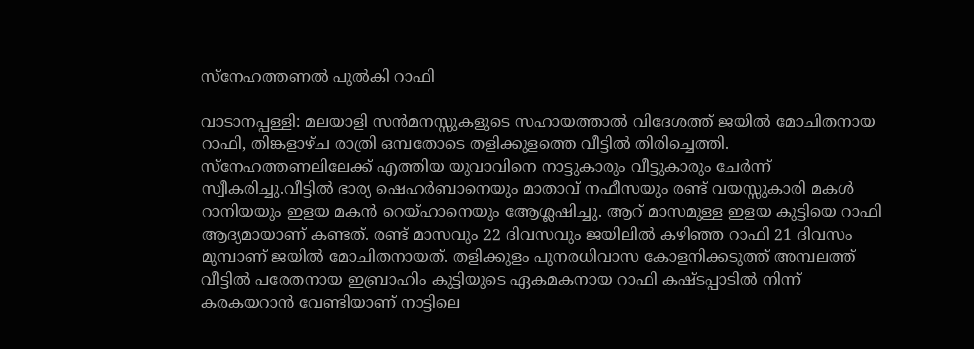സ്നേഹത്തണൽ പുൽകി റാഫി

വാടാനപ്പള്ളി: മലയാളി സൻമനസ്സുകളുടെ സഹായത്താൽ വിദേശത്ത് ജയിൽ മോചിതനായ റാഫി, തിങ്കളാഴ്ച രാത്രി ഒമ്പതോടെ തളിക്കുളത്തെ വീട്ടിൽ തിരിച്ചെത്തി. സ്നേഹത്തണലിലേക്ക് എത്തിയ യുവാവിനെ നാട്ടുകാരും വീട്ടുകാരും ചേർന്ന് സ്വീകരിച്ചു.വീട്ടിൽ ഭാര്യ ഷെഹർബാനെയും മാതാവ് നഫീസയും രണ്ട് വയസ്സുകാരി മകൾ റാനിയയും ഇളയ മകൻ റെയ്ഹാനെയും ആേശ്ലഷിച്ചു. ആറ് മാസമുള്ള ഇളയ കുട്ടിയെ റാഫി ആദ്യമായാണ് കണ്ടത്. രണ്ട് മാസവും 22 ദിവസവും ജയിലിൽ കഴിഞ്ഞ റാഫി 21 ദിവസം മുമ്പാണ് ജയിൽ മോചിതനായത്. തളിക്കുളം പുനരധിവാസ കോളനിക്കടുത്ത് അമ്പലത്ത് വീട്ടിൽ പരേതനായ ഇബ്രാഹിം കുട്ടിയുടെ ഏകമകനായ റാഫി കഷ്ടപ്പാടിൽ നിന്ന് കരകയറാൻ വേണ്ടിയാണ് നാട്ടിലെ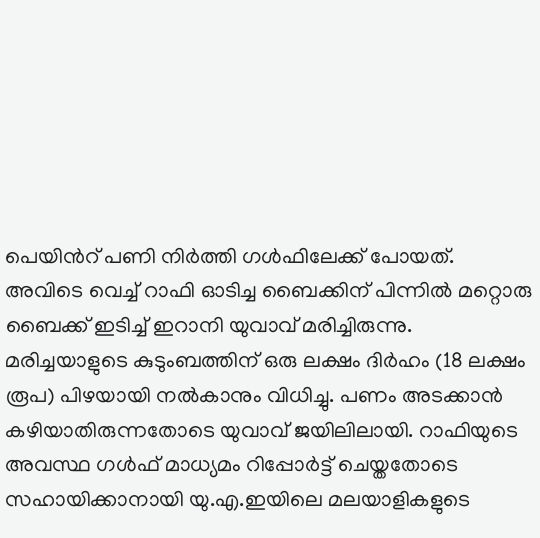പെയിൻറ് പണി നിർത്തി ഗൾഫിലേക്ക് പോയത്. അവിടെ വെച്ച് റാഫി ഓടിച്ച ബൈക്കിന് പിന്നിൽ മറ്റൊരു ബൈക്ക് ഇടിച്ച് ഇറാനി യുവാവ് മരിച്ചിരുന്നു. മരിച്ചയാളുടെ കുടുംബത്തിന് ഒരു ലക്ഷം ദിർഹം (18 ലക്ഷം രൂപ) പിഴയായി നൽകാനും വിധിച്ചു. പണം അടക്കാൻ കഴിയാതിരുന്നതോടെ യുവാവ് ജയിലിലായി. റാഫിയുടെ അവസ്ഥ ഗൾഫ് മാധ്യമം റിപ്പോർട്ട് ചെയ്തതോടെ സഹായിക്കാനായി യു.എ.ഇയിലെ മലയാളികളുടെ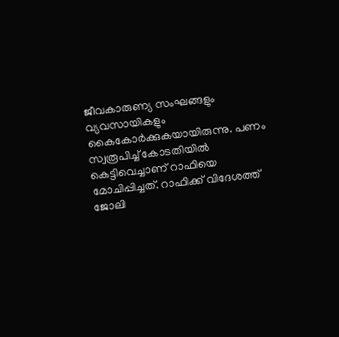ജീവകാരുണ്യ സംഘങ്ങളും വ്യവസായികളും കൈകോർക്കുകയായിരുന്നു. പണം സ്വരൂപിച്ച് കോടതിയിൽ കെട്ടിവെച്ചാണ് റാഫിയെ മോചിപ്പിച്ചത്. റാഫിക്ക് വിദേശത്ത് ജോലി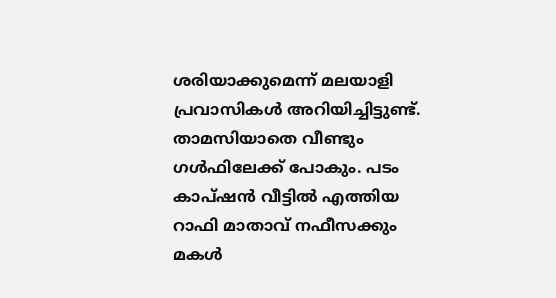ശരിയാക്കുമെന്ന് മലയാളി പ്രവാസികൾ അറിയിച്ചിട്ടുണ്ട്. താമസിയാതെ വീണ്ടും ഗൾഫിലേക്ക് പോകും. പടം കാപ്ഷൻ വീട്ടിൽ എത്തിയ റാഫി മാതാവ് നഫീസക്കും മകൾ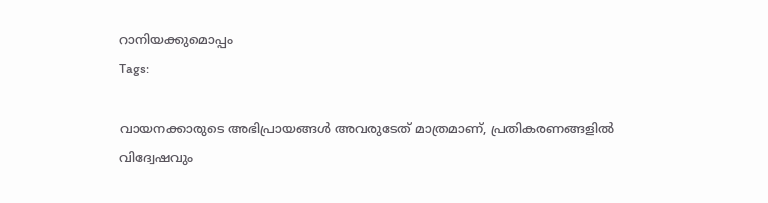റാനിയക്കുമൊപ്പം
Tags:

വായനക്കാരുടെ അഭിപ്രായങ്ങള്‍ അവരുടേത് മാത്രമാണ്, പ്രതികരണങ്ങളിൽ വിദ്വേഷവും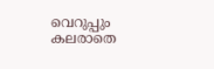വെറുപ്പും കലരാതെ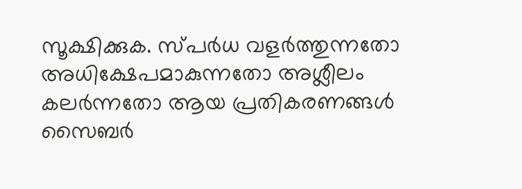സൂക്ഷിക്കുക. സ്പർധ വളർത്തുന്നതോ അധിക്ഷേപമാകുന്നതോ അശ്ലീലം കലർന്നതോ ആയ പ്രതികരണങ്ങൾ സൈബർ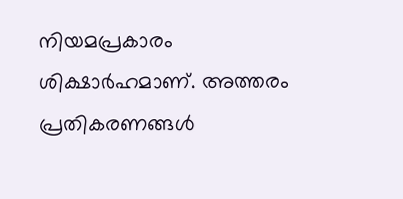നിയമപ്രകാരം ശിക്ഷാർഹമാണ്. അത്തരം പ്രതികരണങ്ങൾ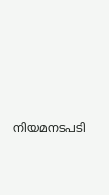നിയമനടപടി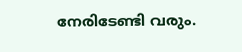നേരിടേണ്ടി വരും.